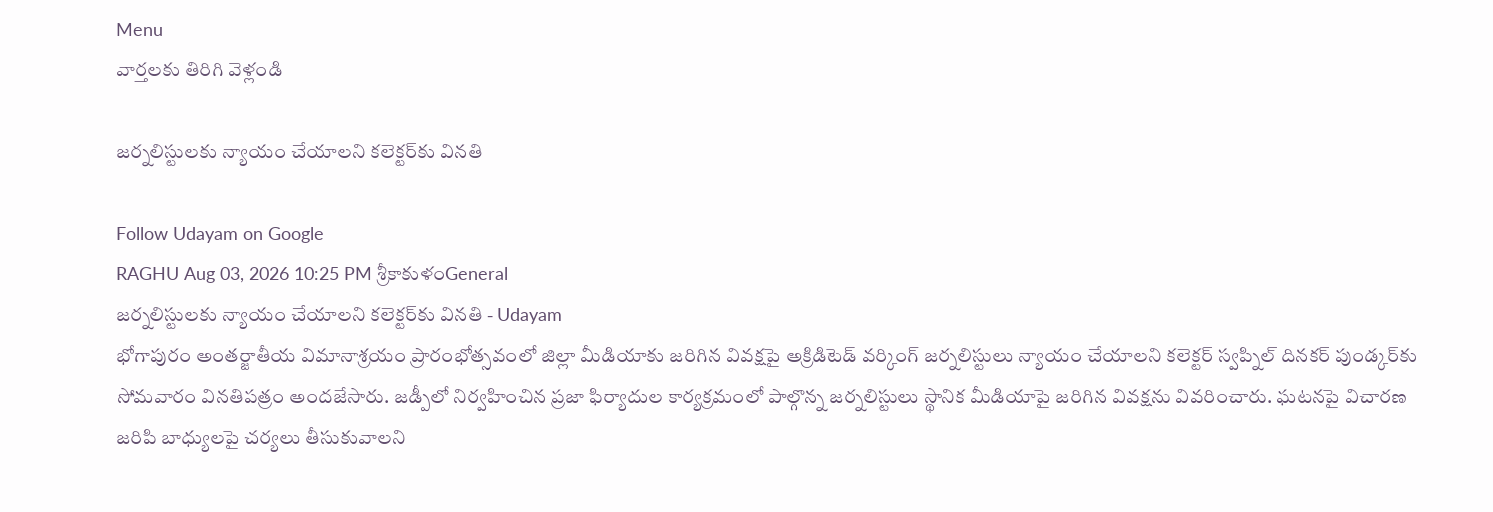Menu
వార్తలకు తిరిగి వెళ్లండి

జర్నలిస్టులకు న్యాయం చేయాలని కలెక్టర్‌కు వినతి

Follow Udayam on Google
RAGHU Aug 03, 2026 10:25 PM శ్రీకాకుళంGeneral
జర్నలిస్టులకు న్యాయం చేయాలని కలెక్టర్‌కు వినతి - Udayam
భోగాపురం అంతర్జాతీయ విమానాశ్రయం ప్రారంభోత్సవంలో జిల్లా మీడియాకు జరిగిన వివక్షపై అక్రిడిటెడ్ వర్కింగ్ జర్నలిస్టులు న్యాయం చేయాలని కలెక్టర్ స్వప్నిల్ దినకర్ పుండ్కర్‌కు సోమవారం వినతిపత్రం అందజేసారు. జడ్పీలో నిర్వహించిన ప్రజా ఫిర్యాదుల కార్యక్రమంలో పాల్గొన్న జర్నలిస్టులు స్థానిక మీడియాపై జరిగిన వివక్షను వివరించారు. ఘటనపై విచారణ జరిపి బాధ్యులపై చర్యలు తీసుకువాలని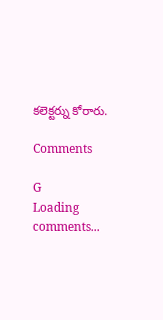కలెక్టర్ను కోరారు.

Comments

G
Loading comments...